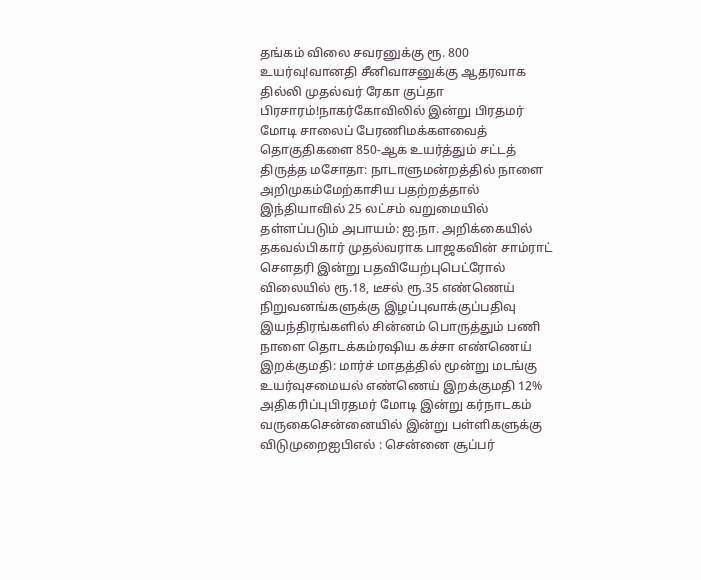தங்கம் விலை சவரனுக்கு ரூ. 800 உயர்வு!வானதி சீனிவாசனுக்கு ஆதரவாக தில்லி முதல்வர் ரேகா குப்தா பிரசாரம்!நாகர்கோவிலில் இன்று பிரதமர் மோடி சாலைப் பேரணிமக்களவைத் தொகுதிகளை 850-ஆக உயர்த்தும் சட்டத் திருத்த மசோதா: நாடாளுமன்றத்தில் நாளை அறிமுகம்மேற்காசிய பதற்றத்தால் இந்தியாவில் 25 லட்சம் வறுமையில் தள்ளப்படும் அபாயம்: ஐ.நா. அறிக்கையில் தகவல்பிகார் முதல்வராக பாஜகவின் சாம்ராட் செளதரி இன்று பதவியேற்புபெட்ரோல் விலையில் ரூ.18, டீசல் ரூ.35 எண்ணெய் நிறுவனங்களுக்கு இழப்புவாக்குப்பதிவு இயந்திரங்களில் சின்னம் பொருத்தும் பணி நாளை தொடக்கம்ரஷிய கச்சா எண்ணெய் இறக்குமதி: மார்ச் மாதத்தில் மூன்று மடங்கு உயர்வுசமையல் எண்ணெய் இறக்குமதி 12% அதிகரிப்புபிரதமர் மோடி இன்று கர்நாடகம் வருகைசென்னையில் இன்று பள்ளிகளுக்கு விடுமுறைஐபிஎல் : சென்னை சூப்பர்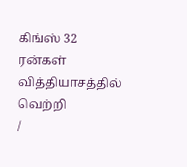கிங்ஸ் 32 ரன்கள் வித்தியாசத்தில் வெற்றி
/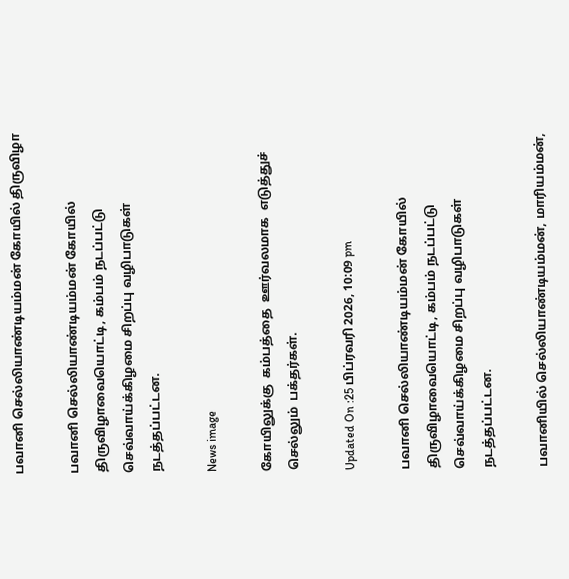பவானி செல்லியாண்டியம்மன் கோயில் திருவிழா

பவானி செல்லியாண்டியம்மன் கோயில் திருவிழாவையொட்டி, கம்பம் நடப்பட்டு செவ்வாய்க்கிழமை சிறப்பு வழிபாடுகள் நடத்தப்பட்டன.

News image

கோயிலுக்கு  கம்பத்தை  ஊர்வலமாக  எடுத்துச்  செல்லும்  பக்தர்கள்.

Updated On :25 பிப்ரவரி 2026, 10:09 pm

பவானி செல்லியாண்டியம்மன் கோயில் திருவிழாவையொட்டி, கம்பம் நடப்பட்டு செவ்வாய்க்கிழமை சிறப்பு வழிபாடுகள் நடத்தப்பட்டன.

பவானியில் செல்லியாண்டியம்மன், மாரியம்மன்,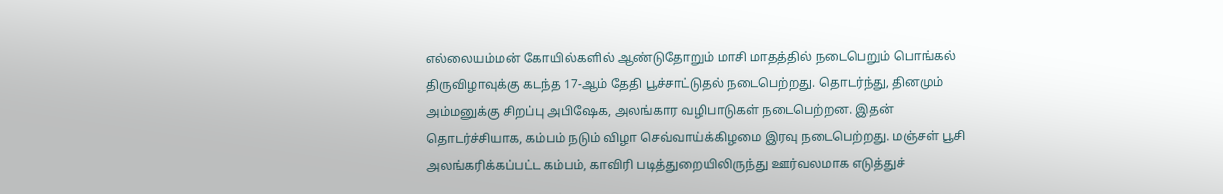எல்லையம்மன் கோயில்களில் ஆண்டுதோறும் மாசி மாதத்தில் நடைபெறும் பொங்கல் திருவிழாவுக்கு கடந்த 17-ஆம் தேதி பூச்சாட்டுதல் நடைபெற்றது. தொடர்ந்து, தினமும் அம்மனுக்கு சிறப்பு அபிஷேக, அலங்கார வழிபாடுகள் நடைபெற்றன. இதன் தொடர்ச்சியாக, கம்பம் நடும் விழா செவ்வாய்க்கிழமை இரவு நடைபெற்றது. மஞ்சள் பூசி அலங்கரிக்கப்பட்ட கம்பம், காவிரி படித்துறையிலிருந்து ஊர்வலமாக எடுத்துச்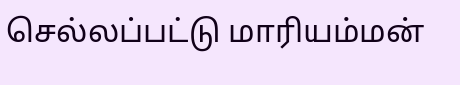செல்லப்பட்டு மாரியம்மன்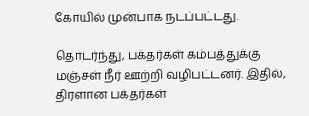கோயில் முன்பாக நடப்பட்டது.

தொடர்ந்து, பக்தர்கள் கம்பத்துக்கு மஞ்சள் நீர் ஊற்றி வழிபட்டனர். இதில், திரளான பக்தர்கள்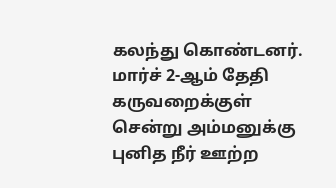கலந்து கொண்டனர். மார்ச் 2-ஆம் தேதி கருவறைக்குள் சென்று அம்மனுக்கு புனித நீர் ஊற்ற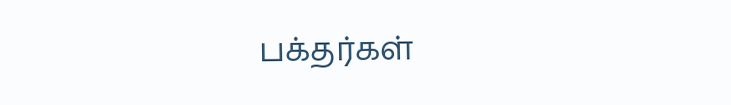பக்தர்கள்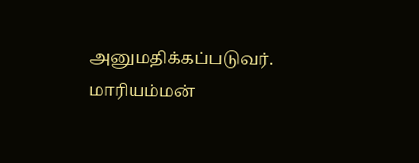அனுமதிக்கப்படுவர். மாரியம்மன்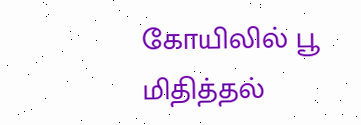கோயிலில் பூ மிதித்தல்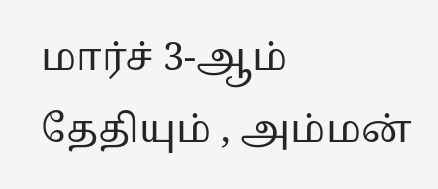மார்ச் 3-ஆம் தேதியும் , அம்மன்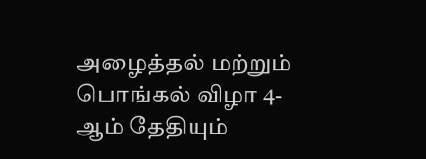அழைத்தல் மற்றும் பொங்கல் விழா 4-ஆம் தேதியும்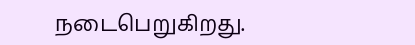நடைபெறுகிறது.